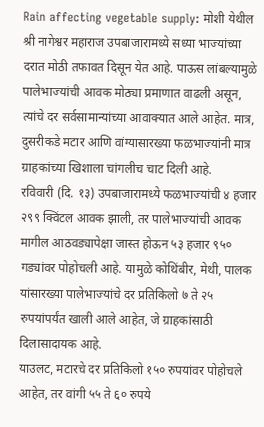Rain affecting vegetable supply: मोशी येथील श्री नागेश्वर महाराज उपबाजारामध्ये सध्या भाज्यांच्या दरात मोठी तफावत दिसून येत आहे. पाऊस लांबल्यामुळे पालेभाज्यांची आवक मोठ्या प्रमाणात वाढली असून, त्यांचे दर सर्वसामान्यांच्या आवाक्यात आले आहेत. मात्र, दुसरीकडे मटार आणि वांग्यासारख्या फळभाज्यांनी मात्र ग्राहकांच्या खिशाला चांगलीच चाट दिली आहे.
रविवारी (दि. १३) उपबाजारामध्ये फळभाज्यांची ४ हजार २९९ क्विंटल आवक झाली, तर पालेभाज्यांची आवक मागील आठवड्यापेक्षा जास्त होऊन ५३ हजार ९५० गड्यांवर पोहोचली आहे. यामुळे कोथिंबीर, मेथी, पालक यांसारख्या पालेभाज्यांचे दर प्रतिकिलो ७ ते २५ रुपयांपर्यंत खाली आले आहेत, जे ग्राहकांसाठी दिलासादायक आहे.
याउलट, मटारचे दर प्रतिकिलो १५० रुपयांवर पोहोचले आहेत, तर वांगी ५५ ते ६० रुपये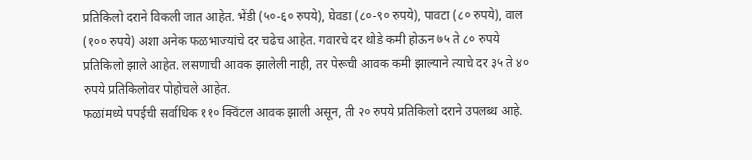प्रतिकिलो दराने विकली जात आहेत. भेंडी (५०-६० रुपये), घेवडा (८०-९० रुपये), पावटा (८० रुपये), वाल (१०० रुपये) अशा अनेक फळभाज्यांचे दर चढेच आहेत. गवारचे दर थोडे कमी होऊन ७५ ते ८० रुपये प्रतिकिलो झाले आहेत. लसणाची आवक झालेली नाही, तर पेरूची आवक कमी झाल्याने त्याचे दर ३५ ते ४० रुपये प्रतिकिलोवर पोहोचले आहेत.
फळांमध्ये पपईची सर्वाधिक ११० क्विंटल आवक झाली असून, ती २० रुपये प्रतिकिलो दराने उपलब्ध आहे.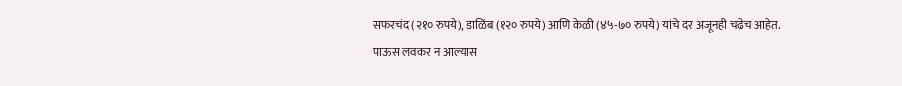सफरचंद (२१० रुपये), डाळिंब (१२० रुपये) आणि केळी (४५-७० रुपये) यांचे दर अजूनही चढेच आहेत.
पाऊस लवकर न आल्यास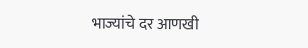भाज्यांचे दर आणखी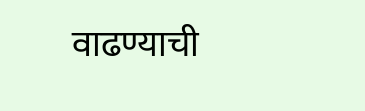वाढण्याची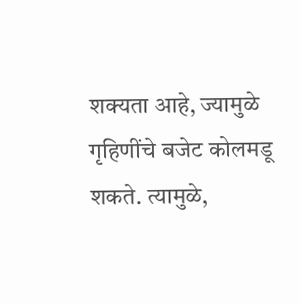शक्यता आहे, ज्यामुळे गृहिणींचे बजेट कोलमडू शकते. त्यामुळे,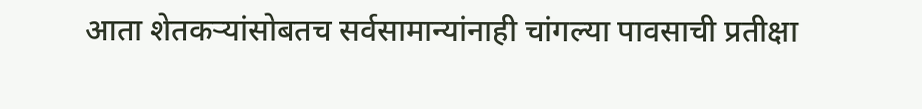आता शेतकऱ्यांसोबतच सर्वसामान्यांनाही चांगल्या पावसाची प्रतीक्षा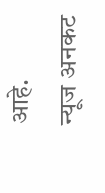आहे.
न्यूज अनकट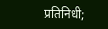प्रतिनिधी;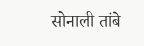सोनाली तांबे